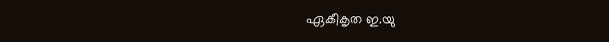ഏകീകൃത ഇ.യു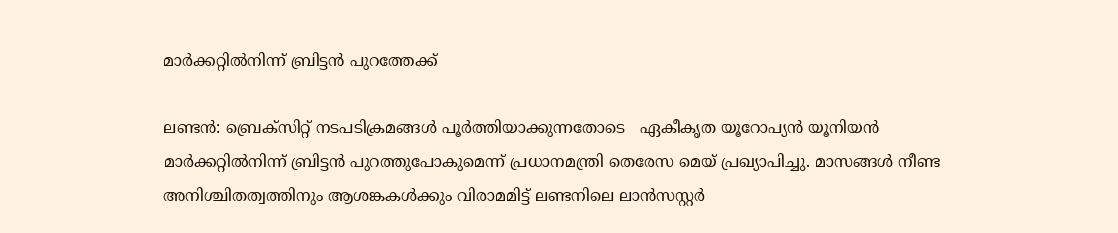മാര്‍ക്കറ്റില്‍നിന്ന് ബ്രിട്ടന്‍ പുറത്തേക്ക്

ലണ്ടന്‍: ബ്രെക്സിറ്റ് നടപടിക്രമങ്ങള്‍ പൂര്‍ത്തിയാക്കുന്നതോടെ   ഏകീകൃത യൂറോപ്യന്‍ യൂനിയന്‍ മാര്‍ക്കറ്റില്‍നിന്ന് ബ്രിട്ടന്‍ പുറത്തുപോകുമെന്ന് പ്രധാനമന്ത്രി തെരേസ മെയ് പ്രഖ്യാപിച്ചു. മാസങ്ങള്‍ നീണ്ട അനിശ്ചിതത്വത്തിനും ആശങ്കകള്‍ക്കും വിരാമമിട്ട് ലണ്ടനിലെ ലാന്‍സസ്റ്റര്‍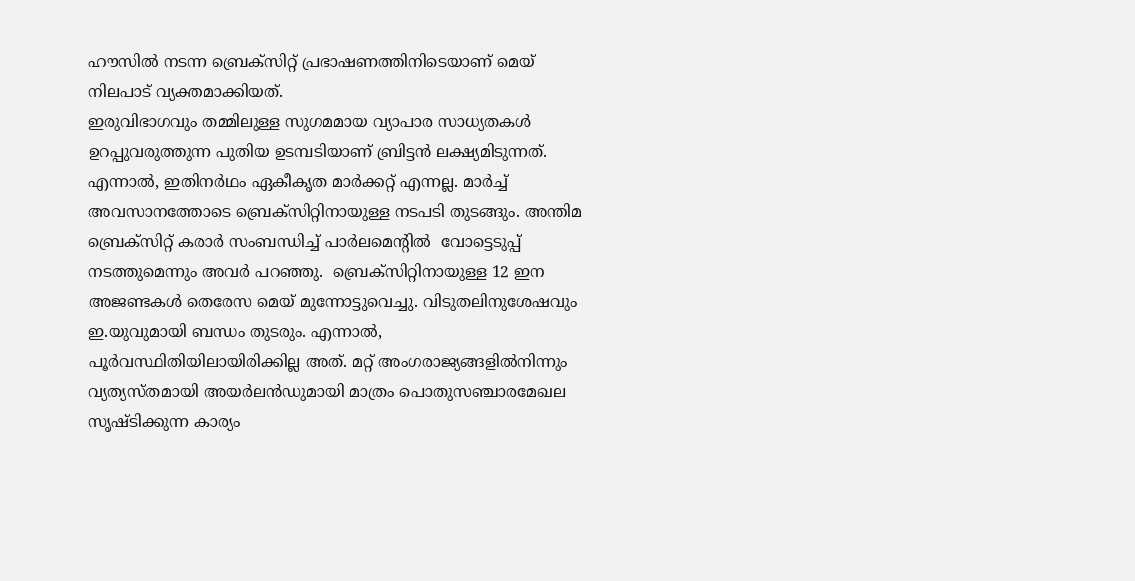ഹൗസില്‍ നടന്ന ബ്രെക്സിറ്റ് പ്രഭാഷണത്തിനിടെയാണ് മെയ് നിലപാട് വ്യക്തമാക്കിയത്.
ഇരുവിഭാഗവും തമ്മിലുള്ള സുഗമമായ വ്യാപാര സാധ്യതകള്‍ ഉറപ്പുവരുത്തുന്ന പുതിയ ഉടമ്പടിയാണ് ബ്രിട്ടന്‍ ലക്ഷ്യമിടുന്നത്. എന്നാല്‍, ഇതിനര്‍ഥം ഏകീകൃത മാര്‍ക്കറ്റ് എന്നല്ല. മാര്‍ച്ച് അവസാനത്തോടെ ബ്രെക്സിറ്റിനായുള്ള നടപടി തുടങ്ങും. അന്തിമ ബ്രെക്സിറ്റ് കരാര്‍ സംബന്ധിച്ച് പാര്‍ലമെന്‍റില്‍  വോട്ടെടുപ്പ് നടത്തുമെന്നും അവര്‍ പറഞ്ഞു.  ബ്രെക്സിറ്റിനായുള്ള 12 ഇന അജണ്ടകള്‍ തെരേസ മെയ് മുന്നോട്ടുവെച്ചു. വിടുതലിനുശേഷവും ഇ.യുവുമായി ബന്ധം തുടരും. എന്നാല്‍, പൂര്‍വസ്ഥിതിയിലായിരിക്കില്ല അത്. മറ്റ് അംഗരാജ്യങ്ങളില്‍നിന്നും വ്യത്യസ്തമായി അയര്‍ലന്‍ഡുമായി മാത്രം പൊതുസഞ്ചാരമേഖല സൃഷ്ടിക്കുന്ന കാര്യം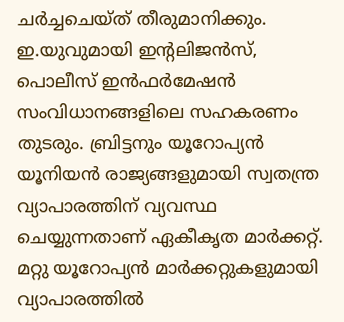ചര്‍ച്ചചെയ്ത് തീരുമാനിക്കും. ഇ.യുവുമായി ഇന്‍റലിജന്‍സ്, പൊലീസ് ഇന്‍ഫര്‍മേഷന്‍ സംവിധാനങ്ങളിലെ സഹകരണം തുടരും. ബ്രിട്ടനും യൂറോപ്യന്‍ യൂനിയന്‍ രാജ്യങ്ങളുമായി സ്വതന്ത്ര വ്യാപാരത്തിന് വ്യവസ്ഥ ചെയ്യുന്നതാണ് ഏകീകൃത മാര്‍ക്കറ്റ്.
മറ്റു യൂറോപ്യന്‍ മാര്‍ക്കറ്റുകളുമായി വ്യാപാരത്തില്‍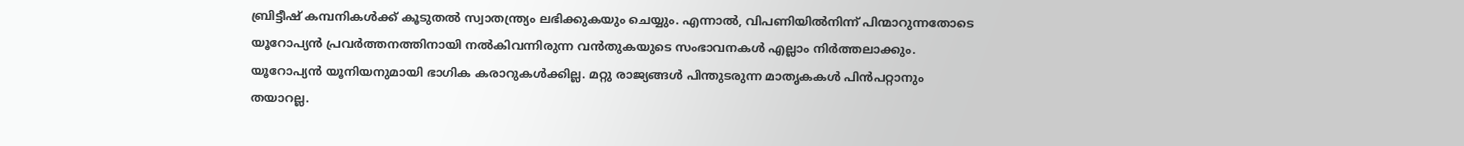ബ്രിട്ടീഷ് കമ്പനികള്‍ക്ക് കൂടുതല്‍ സ്വാതന്ത്ര്യം ലഭിക്കുകയും ചെയ്യും. എന്നാല്‍, വിപണിയില്‍നിന്ന് പിന്മാറുന്നതോടെ യൂറോപ്യന്‍ പ്രവര്‍ത്തനത്തിനായി നല്‍കിവന്നിരുന്ന വന്‍തുകയുടെ സംഭാവനകള്‍ എല്ലാം നിര്‍ത്തലാക്കും. യൂറോപ്യന്‍ യൂനിയനുമായി ഭാഗിക കരാറുകള്‍ക്കില്ല. മറ്റു രാജ്യങ്ങള്‍ പിന്തുടരുന്ന മാതൃകകള്‍ പിന്‍പറ്റാനും തയാറല്ല.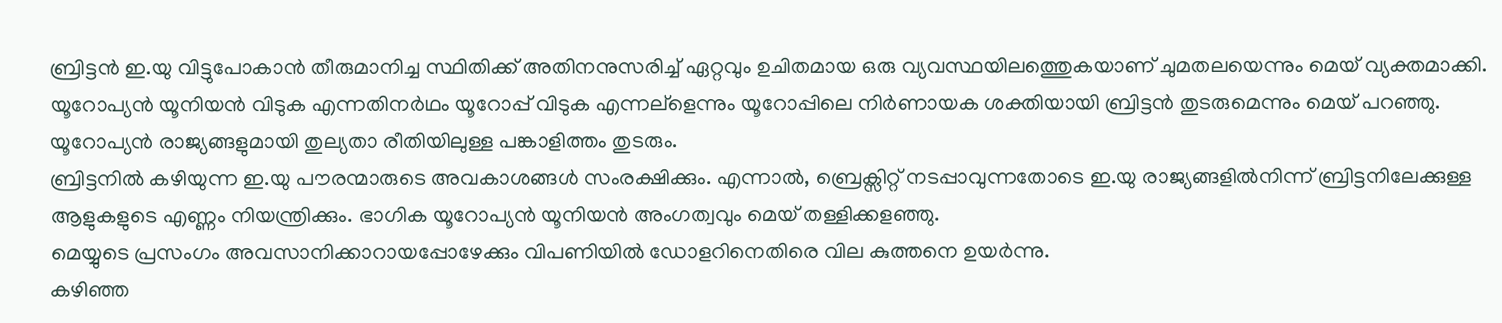ബ്രിട്ടന്‍ ഇ.യു വിട്ടുപോകാന്‍ തീരുമാനിച്ച സ്ഥിതിക്ക് അതിനനുസരിച്ച് ഏറ്റവും ഉചിതമായ ഒരു വ്യവസ്ഥയിലത്തെുകയാണ് ചുമതലയെന്നും മെയ് വ്യക്തമാക്കി. യൂറോപ്യന്‍ യൂനിയന്‍ വിടുക എന്നതിനര്‍ഥം യൂറോപ്പ് വിടുക എന്നല്ളെന്നും യൂറോപ്പിലെ നിര്‍ണായക ശക്തിയായി ബ്രിട്ടന്‍ തുടരുമെന്നും മെയ് പറഞ്ഞു. യൂറോപ്യന്‍ രാജ്യങ്ങളുമായി തുല്യതാ രീതിയിലുള്ള പങ്കാളിത്തം തുടരും.
ബ്രിട്ടനില്‍ കഴിയുന്ന ഇ.യു പൗരന്മാരുടെ അവകാശങ്ങള്‍ സംരക്ഷിക്കും. എന്നാല്‍, ബ്രെക്സിറ്റ് നടപ്പാവുന്നതോടെ ഇ.യു രാജ്യങ്ങളില്‍നിന്ന് ബ്രിട്ടനിലേക്കുള്ള ആളുകളുടെ എണ്ണം നിയന്ത്രിക്കും. ഭാഗിക യൂറോപ്യന്‍ യൂനിയന്‍ അംഗത്വവും മെയ് തള്ളിക്കളഞ്ഞു.
മെയ്യുടെ പ്രസംഗം അവസാനിക്കാറായപ്പോഴേക്കും വിപണിയില്‍ ഡോളറിനെതിരെ വില കുത്തനെ ഉയര്‍ന്നു.
കഴിഞ്ഞ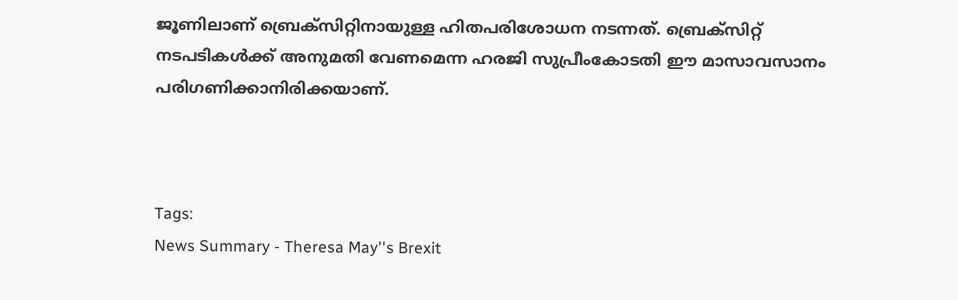ജൂണിലാണ് ബ്രെക്സിറ്റിനായുള്ള ഹിതപരിശോധന നടന്നത്. ബ്രെക്സിറ്റ് നടപടികള്‍ക്ക് അനുമതി വേണമെന്ന ഹരജി സുപ്രീംകോടതി ഈ മാസാവസാനം പരിഗണിക്കാനിരിക്കയാണ്.



Tags:
News Summary - Theresa May''s Brexit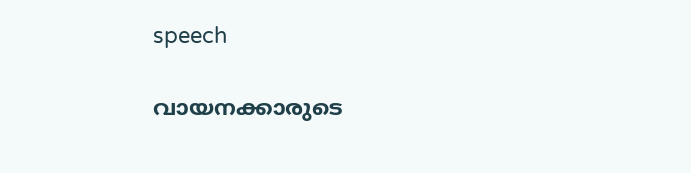speech

വായനക്കാരുടെ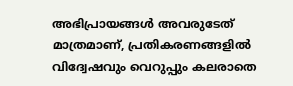അഭിപ്രായങ്ങള്‍ അവരുടേത് മാത്രമാണ്, പ്രതികരണങ്ങളിൽ വിദ്വേഷവും വെറുപ്പും കലരാതെ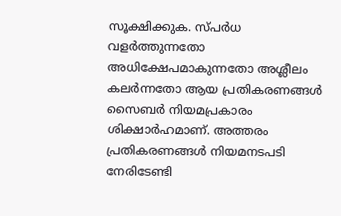സൂക്ഷിക്കുക. സ്പർധ വളർത്തുന്നതോ അധിക്ഷേപമാകുന്നതോ അശ്ലീലം കലർന്നതോ ആയ പ്രതികരണങ്ങൾ സൈബർ നിയമപ്രകാരം ശിക്ഷാർഹമാണ്. അത്തരം പ്രതികരണങ്ങൾ നിയമനടപടി നേരിടേണ്ടി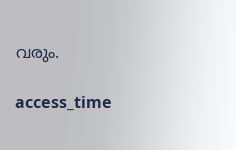വരും.

access_time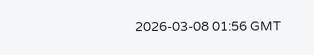2026-03-08 01:56 GMT